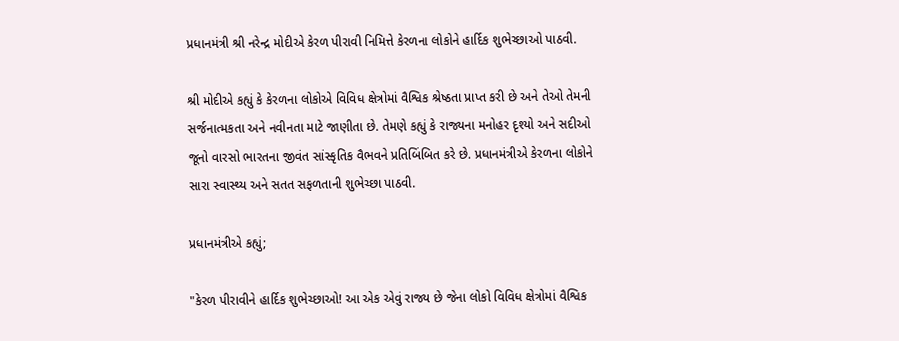પ્રધાનમંત્રી શ્રી નરેન્દ્ર મોદીએ કેરળ પીરાવી નિમિત્તે કેરળના લોકોને હાર્દિક શુભેચ્છાઓ પાઠવી.

શ્રી મોદીએ કહ્યું કે કેરળના લોકોએ વિવિધ ક્ષેત્રોમાં વૈશ્વિક શ્રેષ્ઠતા પ્રાપ્ત કરી છે અને તેઓ તેમની સર્જનાત્મકતા અને નવીનતા માટે જાણીતા છે. તેમણે કહ્યું કે રાજ્યના મનોહર દૃશ્યો અને સદીઓ જૂનો વારસો ભારતના જીવંત સાંસ્કૃતિક વૈભવને પ્રતિબિંબિત કરે છે. પ્રધાનમંત્રીએ કેરળના લોકોને સારા સ્વાસ્થ્ય અને સતત સફળતાની શુભેચ્છા પાઠવી.

પ્રધાનમંત્રીએ કહ્યું;

"કેરળ પીરાવીને હાર્દિક શુભેચ્છાઓ! આ એક એવું રાજ્ય છે જેના લોકો વિવિધ ક્ષેત્રોમાં વૈશ્વિક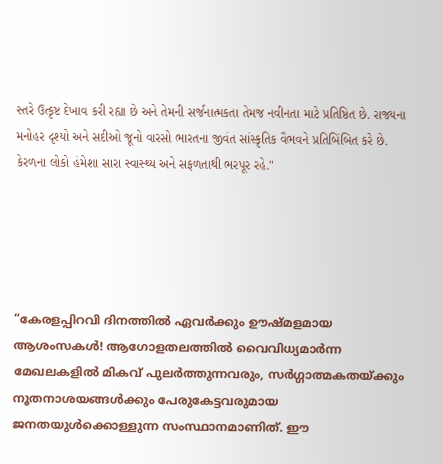સ્તરે ઉત્કૃષ્ટ દેખાવ કરી રહ્યા છે અને તેમની સર્જનાત્મકતા તેમજ નવીનતા માટે પ્રતિષ્ઠિત છે. રાજ્યના મનોહર દૃશ્યો અને સદીઓ જૂનો વારસો ભારતના જીવંત સાંસ્કૃતિક વૈભવને પ્રતિબિંબિત કરે છે. કેરળના લોકો હંમેશા સારા સ્વાસ્થ્ય અને સફળતાથી ભરપૂર રહે."





“കേരളപ്പിറവി ദിനത്തിൽ ഏവർക്കും ഊഷ്മളമായ ആശംസകൾ! ആഗോളതലത്തിൽ വൈവിധ്യമാർന്ന മേഖലകളിൽ മികവ് പുലർത്തുന്നവരും, സർഗ്ഗാത്മകതയ്ക്കും നൂതനാശയങ്ങൾക്കും പേരുകേട്ടവരുമായ ജനതയുൾക്കൊള്ളുന്ന സംസ്ഥാനമാണിത്. ഈ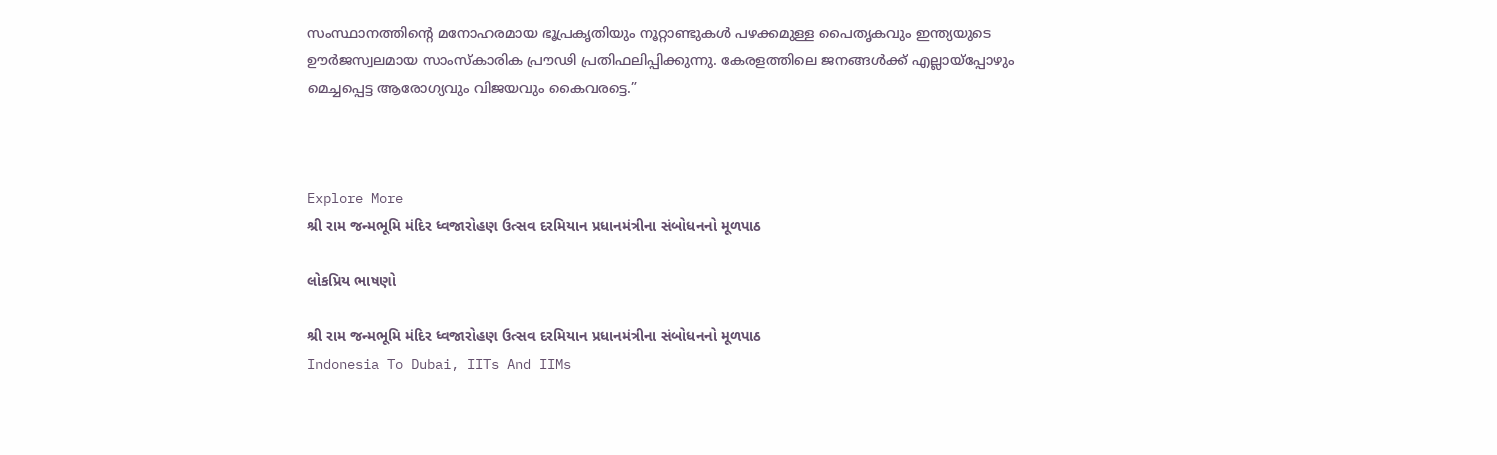സംസ്ഥാനത്തിന്റെ മനോഹരമായ ഭൂപ്രകൃതിയും നൂറ്റാണ്ടുകൾ പഴക്കമുള്ള പൈതൃകവും ഇന്ത്യയുടെ ഊർജസ്വലമായ സാംസ്കാരിക പ്രൗഢി പ്രതിഫലിപ്പിക്കുന്നു. കേരളത്തിലെ ജനങ്ങൾക്ക് എല്ലായ്പ്പോഴും മെച്ചപ്പെട്ട ആരോഗ്യവും വിജയവും കൈവരട്ടെ.”



Explore More
શ્રી રામ જન્મભૂમિ મંદિર ધ્વજારોહણ ઉત્સવ દરમિયાન પ્રધાનમંત્રીના સંબોધનનો મૂળપાઠ

લોકપ્રિય ભાષણો

શ્રી રામ જન્મભૂમિ મંદિર ધ્વજારોહણ ઉત્સવ દરમિયાન પ્રધાનમંત્રીના સંબોધનનો મૂળપાઠ
Indonesia To Dubai, IITs And IIMs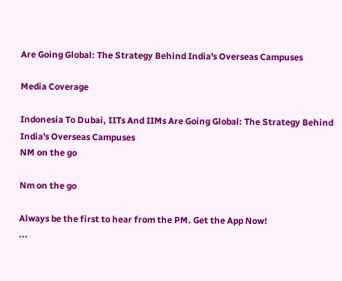Are Going Global: The Strategy Behind India's Overseas Campuses

Media Coverage

Indonesia To Dubai, IITs And IIMs Are Going Global: The Strategy Behind India's Overseas Campuses
NM on the go

Nm on the go

Always be the first to hear from the PM. Get the App Now!
...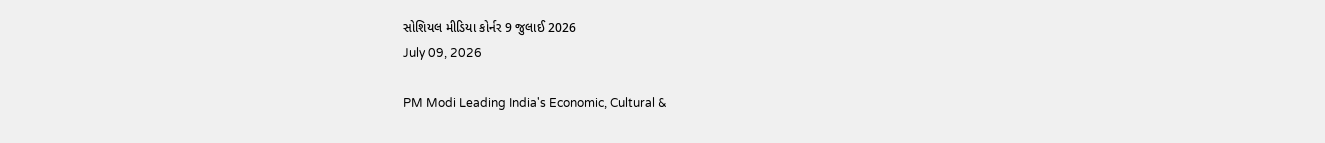સોશિયલ મીડિયા કોર્નર 9 જુલાઈ 2026
July 09, 2026

PM Modi Leading India's Economic, Cultural &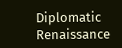Diplomatic Renaissance